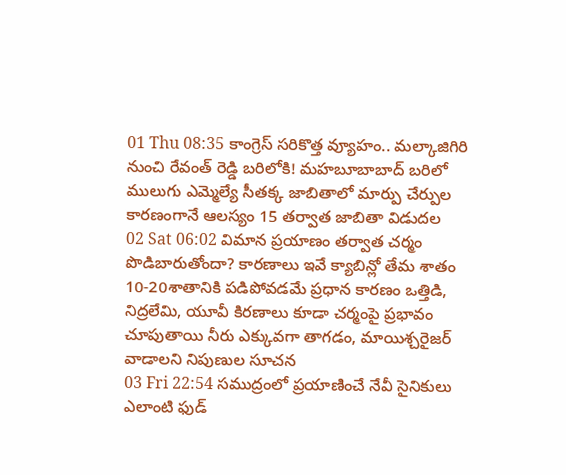01 Thu 08:35 కాంగ్రెస్ సరికొత్త వ్యూహం.. మల్కాజిగిరి నుంచి రేవంత్ రెడ్డి బరిలోకి! మహబూబాబాద్ బరిలో ములుగు ఎమ్మెల్యే సీతక్క జాబితాలో మార్పు చేర్పుల కారణంగానే ఆలస్యం 15 తర్వాత జాబితా విడుదల
02 Sat 06:02 విమాన ప్రయాణం తర్వాత చర్మం పొడిబారుతోందా? కారణాలు ఇవే క్యాబిన్లో తేమ శాతం 10-20శాతానికి పడిపోవడమే ప్రధాన కారణం ఒత్తిడి, నిద్రలేమి, యూవీ కిరణాలు కూడా చర్మంపై ప్రభావం చూపుతాయి నీరు ఎక్కువగా తాగడం, మాయిశ్చరైజర్ వాడాలని నిపుణుల సూచన
03 Fri 22:54 సముద్రంలో ప్రయాణించే నేవీ సైనికులు ఎలాంటి ఫుడ్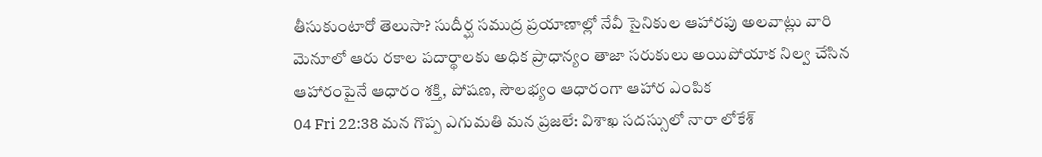తీసుకుంటారో తెలుసా? సుదీర్ఘ సముద్ర ప్రయాణాల్లో నేవీ సైనికుల ఆహారపు అలవాట్లు వారి మెనూలో ఆరు రకాల పదార్థాలకు అధిక ప్రాధాన్యం తాజా సరుకులు అయిపోయాక నిల్వ చేసిన ఆహారంపైనే ఆధారం శక్తి, పోషణ, సౌలభ్యం ఆధారంగా ఆహార ఎంపిక
04 Fri 22:38 మన గొప్ప ఎగుమతి మన ప్రజలే: విశాఖ సదస్సులో నారా లోకేశ్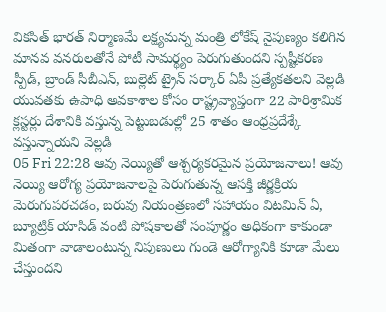వికసిత్ భారత్ నిర్మాణమే లక్ష్యమన్న మంత్రి లోకేష్ నైపుణ్యం కలిగిన మానవ వనరులతోనే పోటీ సామర్థ్యం పెరుగుతుందని స్పష్టీకరణ స్పీడ్, బ్రాండ్ సీబీఎన్, బుల్లెట్ ట్రైన్ సర్కార్ ఏపీ ప్రత్యేకతలని వెల్లడి యువతకు ఉపాధి అవకాశాల కోసం రాష్ట్రవ్యాప్తంగా 22 పారిశ్రామిక క్లస్టర్లు దేశానికి వస్తున్న పెట్టుబడుల్లో 25 శాతం ఆంధ్రప్రదేశ్కే వస్తున్నాయని వెల్లడి
05 Fri 22:28 ఆవు నెయ్యితో ఆశ్చర్యకరమైన ప్రయోజనాలు! ఆవు నెయ్యి ఆరోగ్య ప్రయోజనాలపై పెరుగుతున్న ఆసక్తి జీర్ణక్రియ మెరుగుపరచడం, బరువు నియంత్రణలో సహాయం విటమిన్ ఏ, బ్యూట్రిక్ యాసిడ్ వంటి పోషకాలతో సంపూర్ణం అధికంగా కాకుండా మితంగా వాడాలంటున్న నిపుణులు గుండె ఆరోగ్యానికి కూడా మేలు చేస్తుందని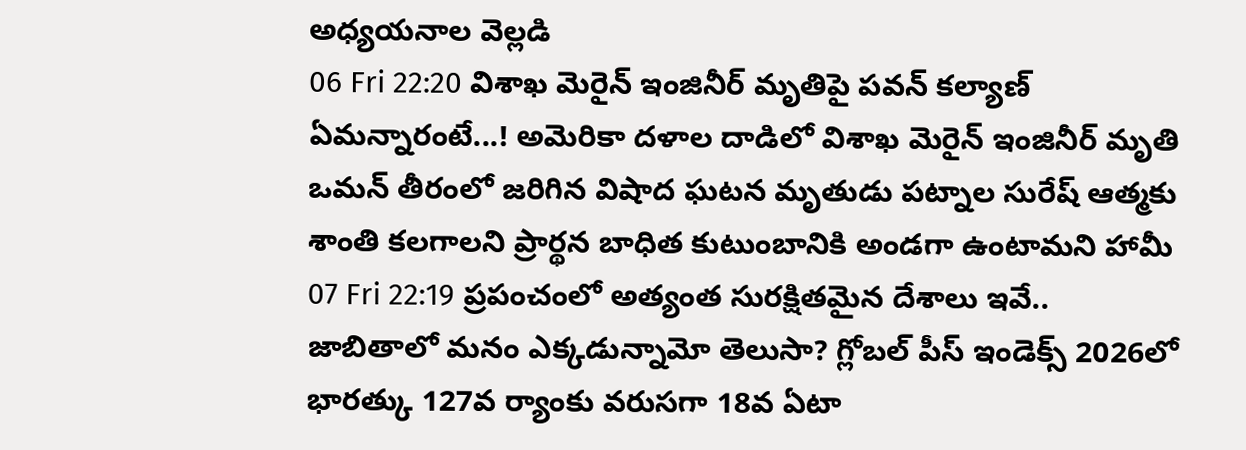అధ్యయనాల వెల్లడి
06 Fri 22:20 విశాఖ మెరైన్ ఇంజినీర్ మృతిపై పవన్ కల్యాణ్ ఏమన్నారంటే...! అమెరికా దళాల దాడిలో విశాఖ మెరైన్ ఇంజినీర్ మృతి ఒమన్ తీరంలో జరిగిన విషాద ఘటన మృతుడు పట్నాల సురేష్ ఆత్మకు శాంతి కలగాలని ప్రార్థన బాధిత కుటుంబానికి అండగా ఉంటామని హామీ
07 Fri 22:19 ప్రపంచంలో అత్యంత సురక్షితమైన దేశాలు ఇవే.. జాబితాలో మనం ఎక్కడున్నామో తెలుసా? గ్లోబల్ పీస్ ఇండెక్స్ 2026లో భారత్కు 127వ ర్యాంకు వరుసగా 18వ ఏటా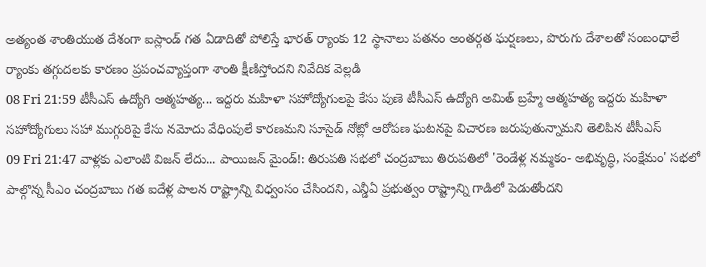అత్యంత శాంతియుత దేశంగా ఐస్లాండ్ గత ఏడాదితో పోలిస్తే భారత్ ర్యాంకు 12 స్థానాలు పతనం అంతర్గత ఘర్షణలు, పొరుగు దేశాలతో సంబంధాలే ర్యాంకు తగ్గుదలకు కారణం ప్రపంచవ్యాప్తంగా శాంతి క్షీణిస్తోందని నివేదిక వెల్లడి
08 Fri 21:59 టీసీఎస్ ఉద్యోగి ఆత్మహత్య... ఇద్దరు మహిళా సహోద్యోగులపై కేసు పుణె టీసీఎస్ ఉద్యోగి అమిత్ బ్రహ్మే ఆత్మహత్య ఇద్దరు మహిళా సహోద్యోగులు సహా ముగ్గురిపై కేసు నమోదు వేధింపులే కారణమని సూసైడ్ నోట్లో ఆరోపణ ఘటనపై విచారణ జరుపుతున్నామని తెలిపిన టీసీఎస్
09 Fri 21:47 వాళ్లకు ఎలాంటి విజన్ లేదు... పాయిజన్ మైండ్!: తిరుపతి సభలో చంద్రబాబు తిరుపతిలో 'రెండేళ్ల నమ్మకం- అభివృద్ధి, సంక్షేమం' సభలో పాల్గొన్న సీఎం చంద్రబాబు గత ఐదేళ్ల పాలన రాష్ట్రాన్ని విధ్వంసం చేసిందని, ఎన్డీఏ ప్రభుత్వం రాష్ట్రాన్ని గాడిలో పెడుతోందని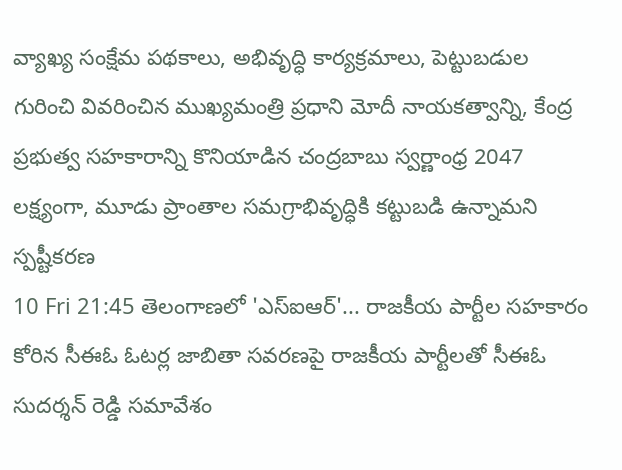వ్యాఖ్య సంక్షేమ పథకాలు, అభివృద్ధి కార్యక్రమాలు, పెట్టుబడుల గురించి వివరించిన ముఖ్యమంత్రి ప్రధాని మోదీ నాయకత్వాన్ని, కేంద్ర ప్రభుత్వ సహకారాన్ని కొనియాడిన చంద్రబాబు స్వర్ణాంధ్ర 2047 లక్ష్యంగా, మూడు ప్రాంతాల సమగ్రాభివృద్ధికి కట్టుబడి ఉన్నామని స్పష్టీకరణ
10 Fri 21:45 తెలంగాణలో 'ఎస్ఐఆర్'... రాజకీయ పార్టీల సహకారం కోరిన సీఈఓ ఓటర్ల జాబితా సవరణపై రాజకీయ పార్టీలతో సీఈఓ సుదర్శన్ రెడ్డి సమావేశం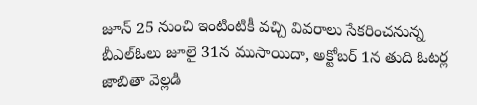జూన్ 25 నుంచి ఇంటింటికీ వచ్చి వివరాలు సేకరించనున్న బీఎల్ఓలు జూలై 31న ముసాయిదా, అక్టోబర్ 1న తుది ఓటర్ల జాబితా వెల్లడి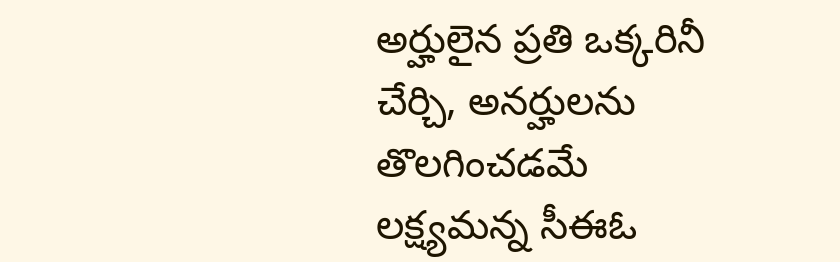అర్హులైన ప్రతి ఒక్కరినీ చేర్చి, అనర్హులను తొలగించడమే లక్ష్యమన్న సీఈఓ